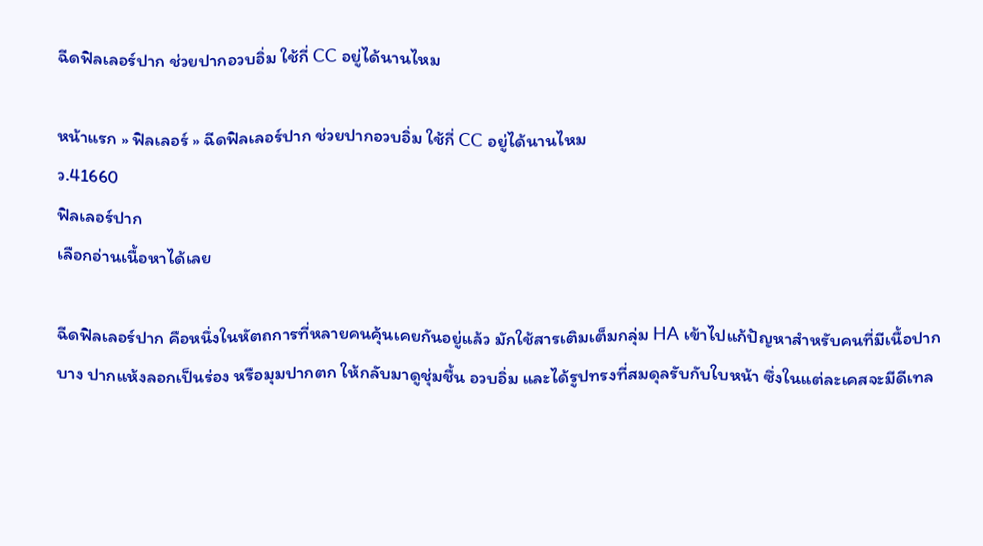ฉีดฟิลเลอร์ปาก ช่วยปากอวบอิ่ม ใช้กี่ CC อยู่ได้นานไหม

หน้าแรก » ฟิลเลอร์ » ฉีดฟิลเลอร์ปาก ช่วยปากอวบอิ่ม ใช้กี่ CC อยู่ได้นานไหม
ว.41660
ฟิลเลอร์ปาก
เลือกอ่านเนื้อหาได้เลย

ฉีดฟิลเลอร์ปาก คือหนึ่งในหัตถการที่หลายคนคุ้นเคยกันอยู่แล้ว มักใช้สารเติมเต็มกลุ่ม HA เข้าไปแก้ปัญหาสำหรับคนที่มีเนื้อปากบาง ปากแห้งลอกเป็นร่อง หรือมุมปากตก ให้กลับมาดูชุ่มชื้น อวบอิ่ม และได้รูปทรงที่สมดุลรับกับใบหน้า ซึ่งในแต่ละเคสจะมีดีเทล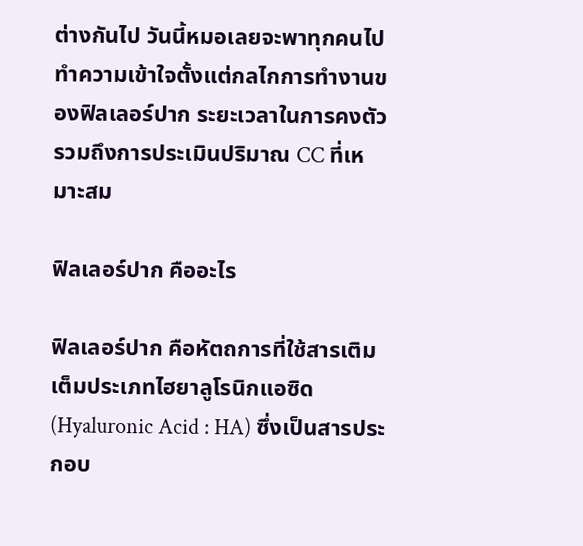ต่างกันไป วันนี้หมอเลยจะพาทุกคนไปทำความเข้าใจตั้งแต่กลไกการทำงานของฟิลเลอร์ปาก ระยะเวลาในการคงตัว รวมถึงการประเมินปริมาณ CC ที่เหมาะสม

ฟิลเลอร์ปาก คืออะไร

ฟิลเลอร์ปาก คือหัตถการที่ใช้สารเติมเต็มประเภทไฮยาลูโรนิกแอซิด (Hyaluronic Acid : HA) ซึ่งเป็นสารประกอบ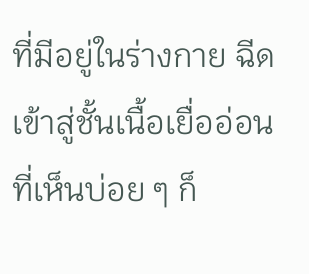ที่มีอยู่ในร่างกาย ฉีดเข้าสู่ชั้นเนื้อเยื่ออ่อน ที่เห็นบ่อย ๆ ก็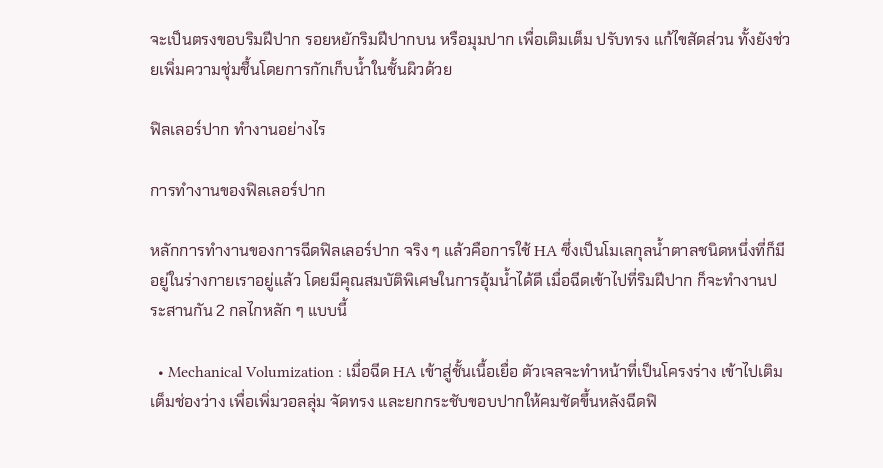จะเป็นตรงขอบริมฝีปาก รอยหยักริมฝีปากบน หรือมุมปาก เพื่อเติมเต็ม ปรับทรง แก้ไขสัดส่วน ทั้งยังช่วยเพิ่มความชุ่มชื้นโดยการกักเก็บน้ำในชั้นผิวด้วย

ฟิลเลอร์ปาก ทำงานอย่างไร

การทำงานของฟิลเลอร์ปาก

หลักการทำงานของการฉีดฟิลเลอร์ปาก จริง ๆ แล้วคือการใช้ HA ซึ่งเป็นโมเลกุลน้ำตาลชนิดหนึ่งที่ก็มีอยู่ในร่างกายเราอยู่แล้ว โดยมีคุณสมบัติพิเศษในการอุ้มน้ำได้ดี เมื่อฉีดเข้าไปที่ริมฝีปาก ก็จะทำงานประสานกัน 2 กลไกหลัก ๆ แบบนี้

  • Mechanical Volumization : เมื่อฉีด HA เข้าสู่ชั้นเนื้อเยื่อ ตัวเจลจะทำหน้าที่เป็นโครงร่าง เข้าไปเติมเต็มช่องว่าง เพื่อเพิ่มวอลลุ่ม จัดทรง และยกกระชับขอบปากให้คมชัดขึ้นหลังฉีดฟิ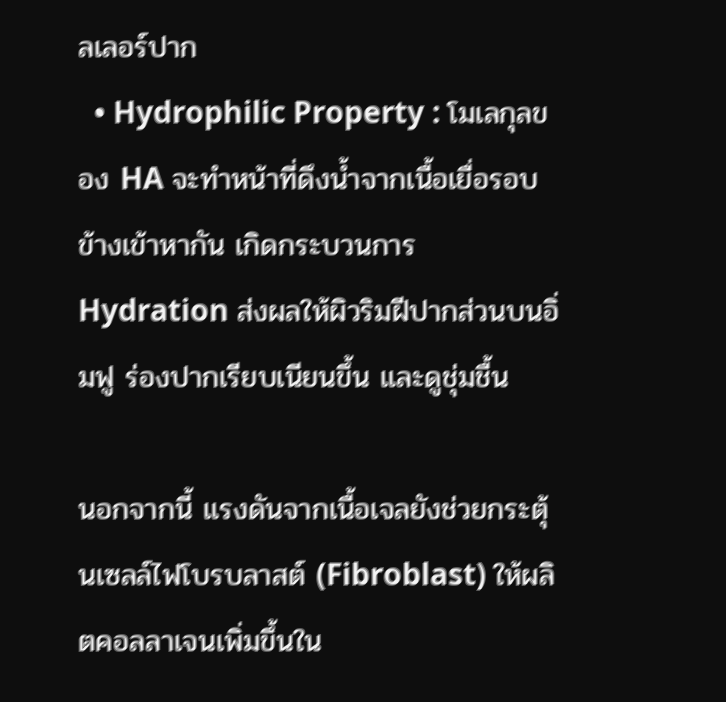ลเลอร์ปาก
  • Hydrophilic Property : โมเลกุลของ HA จะทำหน้าที่ดึงน้ำจากเนื้อเยื่อรอบข้างเข้าหากัน เกิดกระบวนการ Hydration ส่งผลให้ผิวริมฝีปากส่วนบนอิ่มฟู ร่องปากเรียบเนียนขึ้น และดูชุ่มชื้น

นอกจากนี้ แรงดันจากเนื้อเจลยังช่วยกระตุ้นเซลล์ไฟโบรบลาสต์ (Fibroblast) ให้ผลิตคอลลาเจนเพิ่มขึ้นใน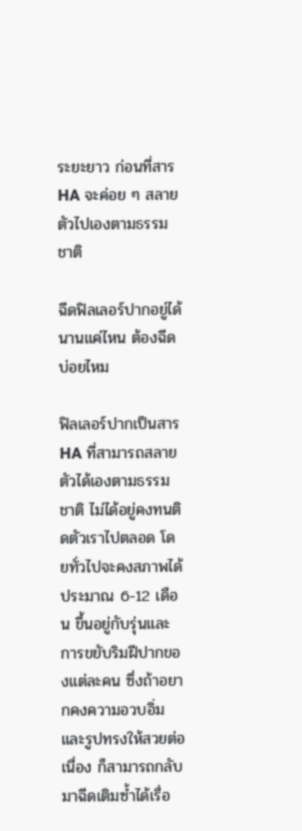ระยะยาว ก่อนที่สาร HA จะค่อย ๆ สลายตัวไปเองตามธรรมชาติ

ฉีดฟิลเลอร์ปากอยู่ได้นานแค่ไหน ต้องฉีดบ่อยไหม

ฟิลเลอร์ปากเป็นสาร HA ที่สามารถสลายตัวได้เองตามธรรมชาติ ไม่ได้อยู่คงทนติดตัวเราไปตลอด โดยทั่วไปจะคงสภาพได้ประมาณ 6-12 เดือน ขึ้นอยู่กับรุ่นและการขยับริมฝีปากของแต่ละคน ซึ่งถ้าอยากคงความอวบอิ่มและรูปทรงให้สวยต่อเนื่อง ก็สามารถกลับมาฉีดเติมซ้ำได้เรื่อ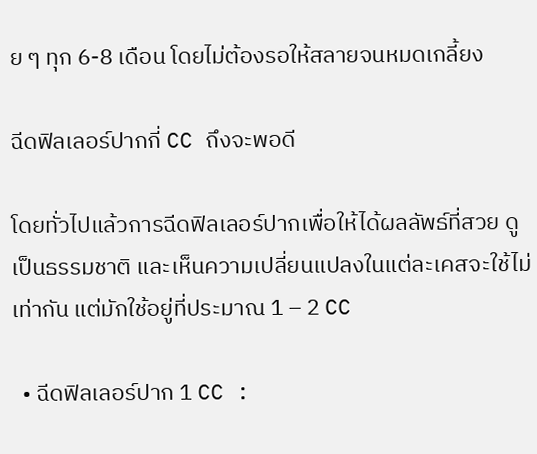ย ๆ ทุก 6-8 เดือน โดยไม่ต้องรอให้สลายจนหมดเกลี้ยง

ฉีดฟิลเลอร์ปากกี่ CC ถึงจะพอดี

โดยทั่วไปแล้วการฉีดฟิลเลอร์ปากเพื่อให้ได้ผลลัพธ์ที่สวย ดูเป็นธรรมชาติ และเห็นความเปลี่ยนแปลงในแต่ละเคสจะใช้ไม่เท่ากัน แต่มักใช้อยู่ที่ประมาณ 1 – 2 CC

  • ฉีดฟิลเลอร์ปาก 1 CC :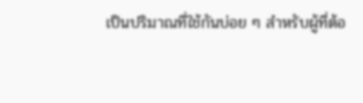เป็นปริมาณที่ใช้กันบ่อย ๆ สำหรับผู้ที่ต้อ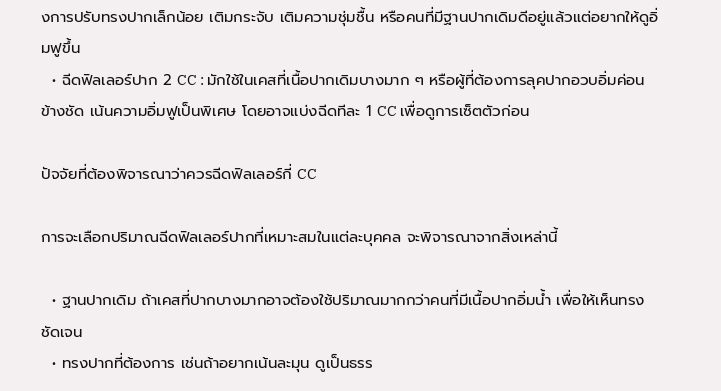งการปรับทรงปากเล็กน้อย เติมกระจับ เติมความชุ่มชื้น หรือคนที่มีฐานปากเดิมดีอยู่แล้วแต่อยากให้ดูอิ่มฟูขึ้น
  • ฉีดฟิลเลอร์ปาก 2 CC : มักใช้ในเคสที่เนื้อปากเดิมบางมาก ๆ หรือผู้ที่ต้องการลุคปากอวบอิ่มค่อนข้างชัด เน้นความอิ่มฟูเป็นพิเศษ โดยอาจแบ่งฉีดทีละ 1 CC เพื่อดูการเซ็ตตัวก่อน

ปัจจัยที่ต้องพิจารณาว่าควรฉีดฟิลเลอร์กี่ CC

การจะเลือกปริมาณฉีดฟิลเลอร์ปากที่เหมาะสมในแต่ละบุคคล จะพิจารณาจากสิ่งเหล่านี้

  • ฐานปากเดิม ถ้าเคสที่ปากบางมากอาจต้องใช้ปริมาณมากกว่าคนที่มีเนื้อปากอิ่มน้ำ เพื่อให้เห็นทรงชัดเจน
  • ทรงปากที่ต้องการ เช่นถ้าอยากเน้นละมุน ดูเป็นธรร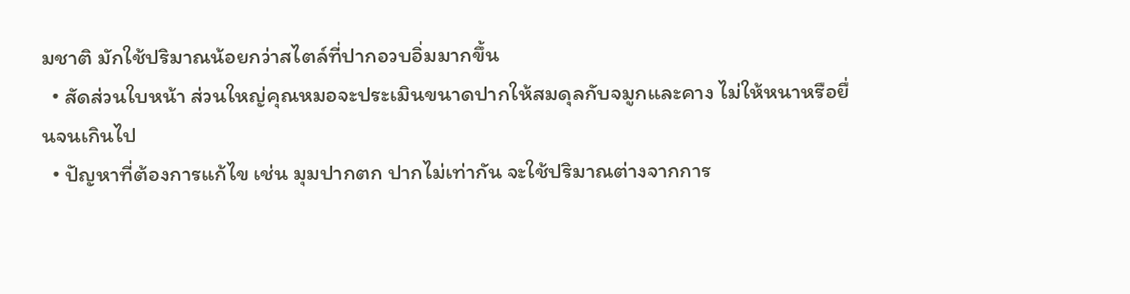มชาติ มักใช้ปริมาณน้อยกว่าสไตล์ที่ปากอวบอิ่มมากขึ้น
  • สัดส่วนใบหน้า ส่วนใหญ่คุณหมอจะประเมินขนาดปากให้สมดุลกับจมูกและคาง ไม่ให้หนาหรือยื่นจนเกินไป
  • ปัญหาที่ต้องการแก้ไข เช่น มุมปากตก ปากไม่เท่ากัน จะใช้ปริมาณต่างจากการ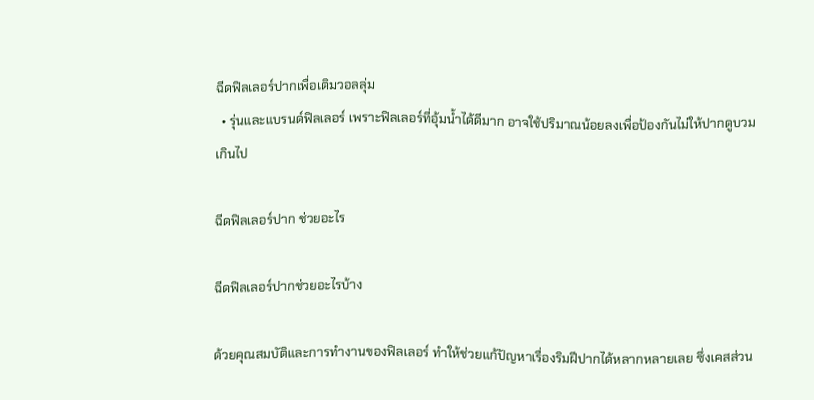ฉีดฟิลเลอร์ปากเพื่อเติมวอลลุ่ม
  • รุ่นและแบรนด์ฟิลเลอร์ เพราะฟิลเลอร์ที่อุ้มน้ำได้ดีมาก อาจใช้ปริมาณน้อยลงเพื่อป้องกันไม่ให้ปากดูบวมเกินไป

ฉีดฟิลเลอร์ปาก ช่วยอะไร

ฉีดฟิลเลอร์ปากช่วยอะไรบ้าง

ด้วยคุณสมบัติและการทำงานของฟิลเลอร์ ทำให้ช่วยแก้ปัญหาเรื่องริมฝีปากได้หลากหลายเลย ซึ่งเคสส่วน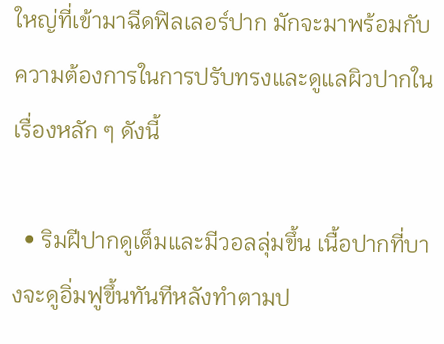ใหญ่ที่เข้ามาฉีดฟิลเลอร์ปาก มักจะมาพร้อมกับความต้องการในการปรับทรงและดูแลผิวปากในเรื่องหลัก ๆ ดังนี้

  • ริมฝีปากดูเต็มและมีวอลลุ่มขึ้น เนื้อปากที่บางจะดูอิ่มฟูขึ้นทันทีหลังทำตามป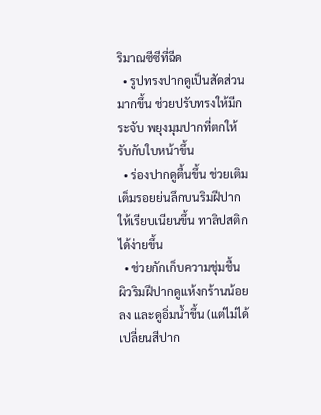ริมาณซีซีที่ฉีด
  • รูปทรงปากดูเป็นสัดส่วนมากขึ้น ช่วยปรับทรงให้มีกระจับ พยุงมุมปากที่ตกให้รับกับใบหน้าขึ้น
  • ร่องปากดูตื้นขึ้น ช่วยเติมเต็มรอยย่นลึกบนริมฝีปากให้เรียบเนียนขึ้น ทาลิปสติกได้ง่ายขึ้น
  • ช่วยกักเก็บความชุ่มชื้น ผิวริมฝีปากดูแห้งกร้านน้อยลง และดูอิ่มน้ำขึ้น (แต่ไม่ได้เปลี่ยนสีปาก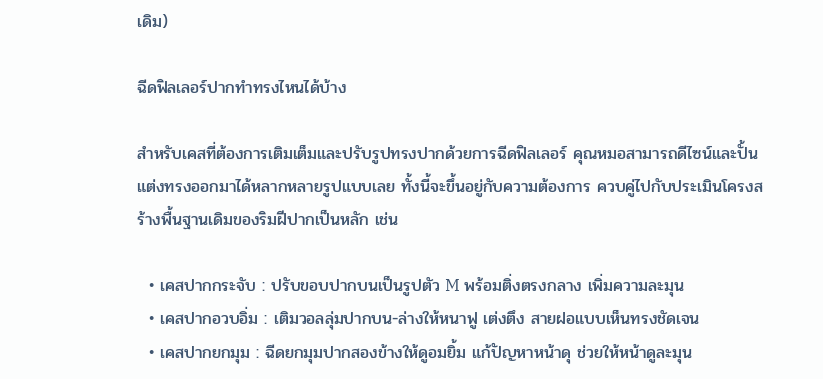เดิม)

ฉีดฟิลเลอร์ปากทำทรงไหนได้บ้าง

สำหรับเคสที่ต้องการเติมเต็มและปรับรูปทรงปากด้วยการฉีดฟิลเลอร์ คุณหมอสามารถดีไซน์และปั้นแต่งทรงออกมาได้หลากหลายรูปแบบเลย ทั้งนี้จะขึ้นอยู่กับความต้องการ ควบคู่ไปกับประเมินโครงสร้างพื้นฐานเดิมของริมฝีปากเป็นหลัก เช่น

  • เคสปากกระจับ : ปรับขอบปากบนเป็นรูปตัว M พร้อมติ่งตรงกลาง เพิ่มความละมุน
  • เคสปากอวบอิ่ม : เติมวอลลุ่มปากบน-ล่างให้หนาฟู เต่งตึง สายฝอแบบเห็นทรงชัดเจน
  • เคสปากยกมุม : ฉีดยกมุมปากสองข้างให้ดูอมยิ้ม แก้ปัญหาหน้าดุ ช่วยให้หน้าดูละมุน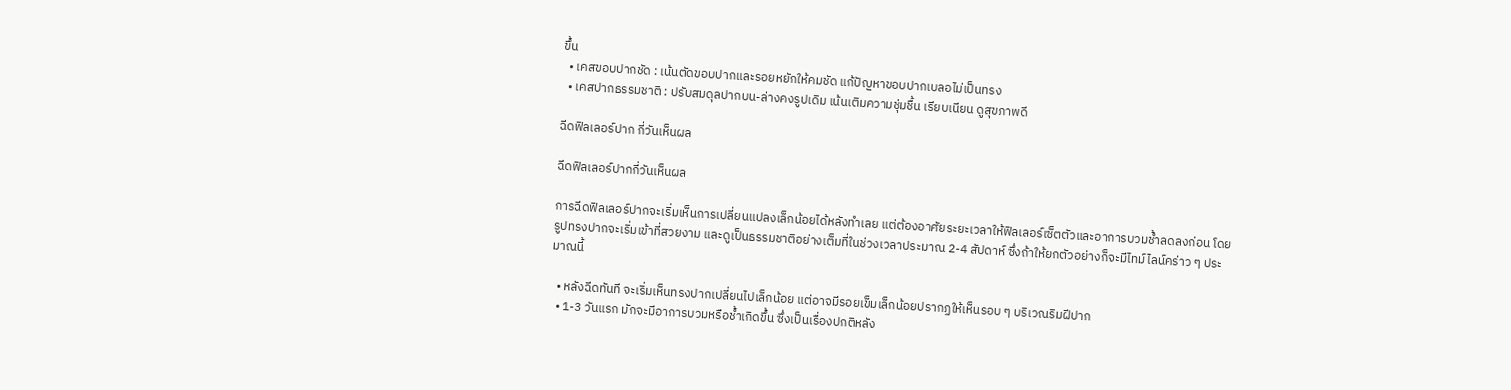ขึ้น
  • เคสขอบปากชัด : เน้นตัดขอบปากและรอยหยักให้คมชัด แก้ปัญหาขอบปากเบลอไม่เป็นทรง
  • เคสปากธรรมชาติ : ปรับสมดุลปากบน-ล่างคงรูปเดิม เน้นเติมความชุ่มชื้น เรียบเนียน ดูสุขภาพดี

ฉีดฟิลเลอร์ปาก กี่วันเห็นผล

ฉีดฟิลเลอร์ปากกี่วันเห็นผล

การฉีดฟิลเลอร์ปากจะเริ่มเห็นการเปลี่ยนแปลงเล็กน้อยได้หลังทำเลย แต่ต้องอาศัยระยะเวลาให้ฟิลเลอร์เซ็ตตัวและอาการบวมช้ำลดลงก่อน โดยรูปทรงปากจะเริ่มเข้าที่สวยงาม และดูเป็นธรรมชาติอย่างเต็มที่ในช่วงเวลาประมาณ 2-4 สัปดาห์ ซึ่งถ้าให้ยกตัวอย่างก็จะมีไทม์ไลน์คร่าว ๆ ประมาณนี้

  • หลังฉีดทันที จะเริ่มเห็นทรงปากเปลี่ยนไปเล็กน้อย แต่อาจมีรอยเข็มเล็กน้อยปรากฏให้เห็นรอบ ๆ บริเวณริมฝีปาก
  • 1-3 วันแรก มักจะมีอาการบวมหรือช้ำเกิดขึ้น ซึ่งเป็นเรื่องปกติหลัง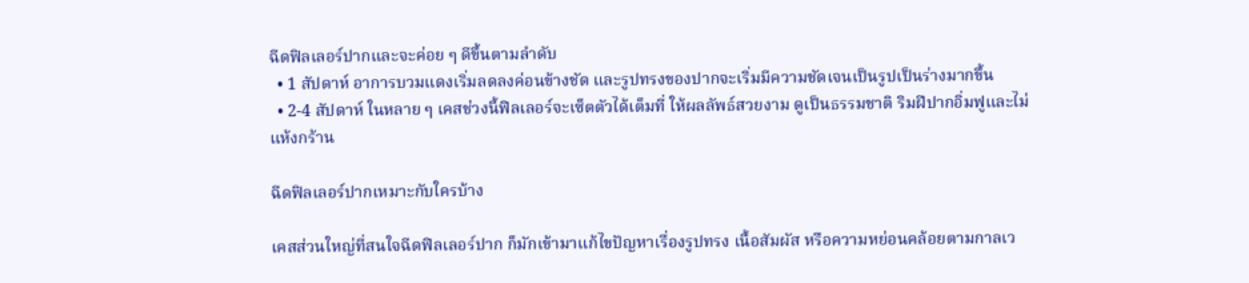ฉีดฟิลเลอร์ปากและจะค่อย ๆ ดีขึ้นตามลำดับ
  • 1 สัปดาห์ อาการบวมแดงเริ่มลดลงค่อนข้างชัด และรูปทรงของปากจะเริ่มมีความชัดเจนเป็นรูปเป็นร่างมากขึ้น
  • 2-4 สัปดาห์ ในหลาย ๆ เคสช่วงนี้ฟิลเลอร์จะเซ็ตตัวได้เต็มที่ ให้ผลลัพธ์สวยงาม ดูเป็นธรรมชาติ ริมฝีปากอิ่มฟูและไม่แห้งกร้าน

ฉีดฟิลเลอร์ปากเหมาะกับใครบ้าง

เคสส่วนใหญ่ที่สนใจฉีดฟิลเลอร์ปาก ก็มักเข้ามาแก้ไขปัญหาเรื่องรูปทรง เนื้อสัมผัส หรือความหย่อนคล้อยตามกาลเว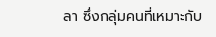ลา ซึ่งกลุ่มคนที่เหมาะกับ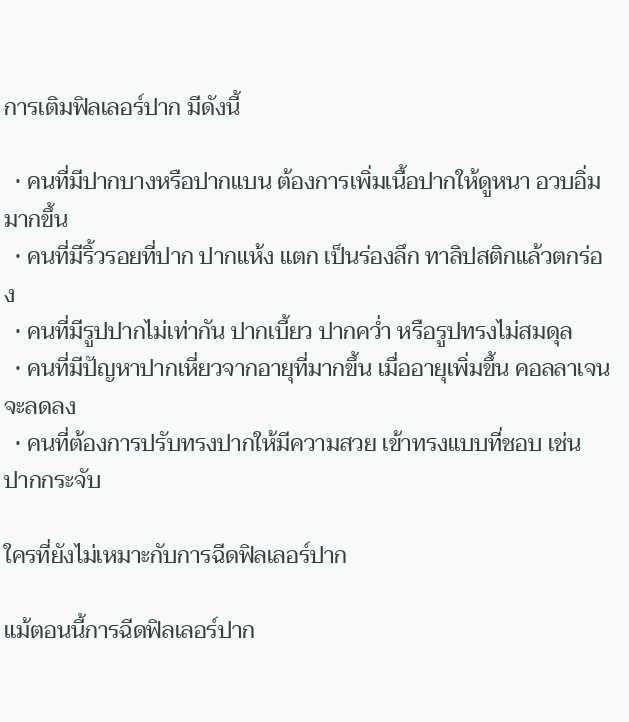การเติมฟิลเลอร์ปาก มีดังนี้

  • คนที่มีปากบางหรือปากแบน ต้องการเพิ่มเนื้อปากให้ดูหนา อวบอิ่มมากขึ้น
  • คนที่มีริ้วรอยที่ปาก ปากแห้ง แตก เป็นร่องลึก ทาลิปสติกแล้วตกร่อง
  • คนที่มีรูปปากไม่เท่ากัน ปากเบี้ยว ปากคว่ำ หรือรูปทรงไม่สมดุล
  • คนที่มีปัญหาปากเหี่ยวจากอายุที่มากขึ้น เมื่ออายุเพิ่มขึ้น คอลลาเจนจะลดลง
  • คนที่ต้องการปรับทรงปากให้มีความสวย เข้าทรงแบบที่ชอบ เช่น ปากกระจับ

ใครที่ยังไม่เหมาะกับการฉีดฟิลเลอร์ปาก

แม้ตอนนี้การฉีดฟิลเลอร์ปาก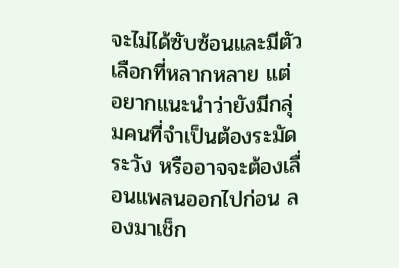จะไม่ได้ซับซ้อนและมีตัวเลือกที่หลากหลาย แต่อยากแนะนำว่ายังมีกลุ่มคนที่จำเป็นต้องระมัดระวัง หรืออาจจะต้องเลื่อนแพลนออกไปก่อน ลองมาเช็ก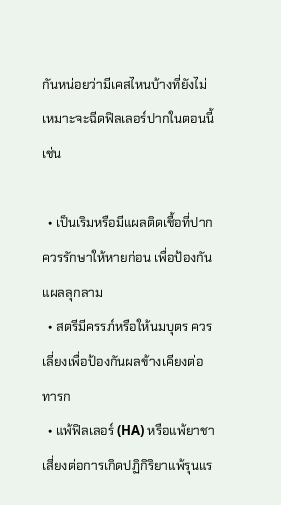กันหน่อยว่ามีเคสไหนบ้างที่ยังไม่เหมาะจะฉีดฟิลเลอร์ปากในตอนนี้ เช่น

  • เป็นเริมหรือมีแผลติดเชื้อที่ปาก ควรรักษาให้หายก่อน เพื่อป้องกันแผลลุกลาม
  • สตรีมีครรภ์หรือให้นมบุตร ควรเลี่ยงเพื่อป้องกันผลข้างเคียงต่อทารก
  • แพ้ฟิลเลอร์ (HA) หรือแพ้ยาชา เสี่ยงต่อการเกิดปฏิกิริยาแพ้รุนแร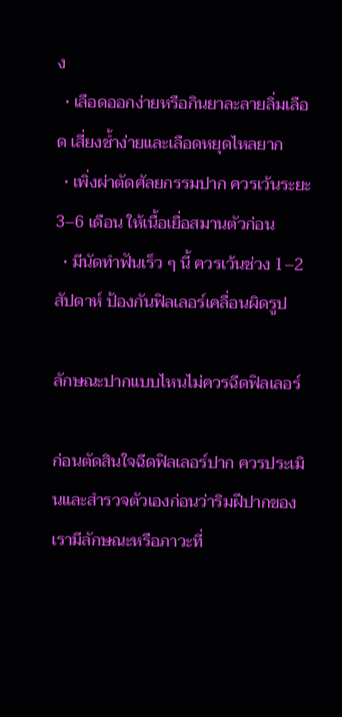ง
  • เลือดออกง่ายหรือกินยาละลายลิ่มเลือด เสี่ยงช้ำง่ายและเลือดหยุดไหลยาก
  • เพิ่งผ่าตัดศัลยกรรมปาก ควรเว้นระยะ 3–6 เดือน ให้เนื้อเยื่อสมานตัวก่อน
  • มีนัดทำฟันเร็ว ๆ นี้ ควรเว้นช่วง 1–2 สัปดาห์ ป้องกันฟิลเลอร์เคลื่อนผิดรูป

ลักษณะปากแบบไหนไม่ควรฉีดฟิลเลอร์

ก่อนตัดสินใจฉีดฟิลเลอร์ปาก ควรประเมินและสำรวจตัวเองก่อนว่าริมฝีปากของเรามีลักษณะหรือภาวะที่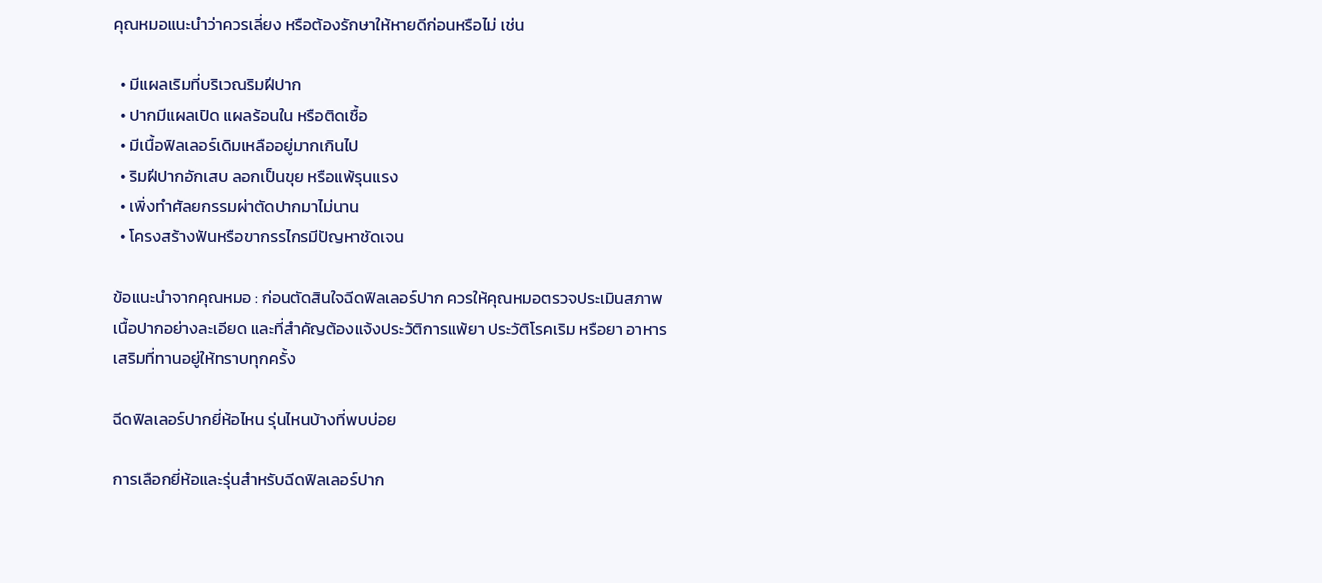คุณหมอแนะนำว่าควรเลี่ยง หรือต้องรักษาให้หายดีก่อนหรือไม่ เช่น

  • มีแผลเริมที่บริเวณริมฝีปาก
  • ปากมีแผลเปิด แผลร้อนใน หรือติดเชื้อ
  • มีเนื้อฟิลเลอร์เดิมเหลืออยู่มากเกินไป
  • ริมฝีปากอักเสบ ลอกเป็นขุย หรือแพ้รุนแรง
  • เพิ่งทำศัลยกรรมผ่าตัดปากมาไม่นาน
  • โครงสร้างฟันหรือขากรรไกรมีปัญหาชัดเจน

ข้อแนะนำจากคุณหมอ : ก่อนตัดสินใจฉีดฟิลเลอร์ปาก ควรให้คุณหมอตรวจประเมินสภาพเนื้อปากอย่างละเอียด และที่สำคัญต้องแจ้งประวัติการแพ้ยา ประวัติโรคเริม หรือยา อาหารเสริมที่ทานอยู่ให้ทราบทุกครั้ง

ฉีดฟิลเลอร์ปากยี่ห้อไหน รุ่นไหนบ้างที่พบบ่อย

การเลือกยี่ห้อและรุ่นสำหรับฉีดฟิลเลอร์ปาก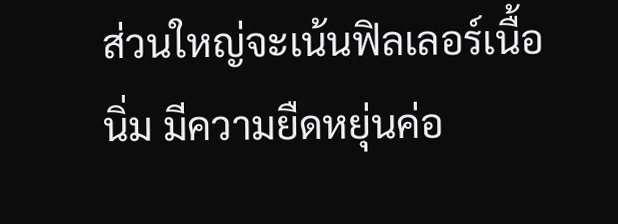ส่วนใหญ่จะเน้นฟิลเลอร์เนื้อนิ่ม มีความยืดหยุ่นค่อ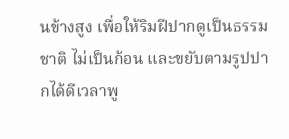นข้างสูง เพื่อให้ริมฝีปากดูเป็นธรรมชาติ ไม่เป็นก้อน และขยับตามรูปปากได้ดีเวลาพู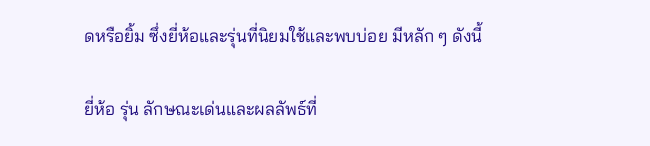ดหรือยิ้ม ซึ่งยี่ห้อและรุ่นที่นิยมใช้และพบบ่อย มีหลัก ๆ ดังนี้

ยี่ห้อ รุ่น ลักษณะเด่นและผลลัพธ์ที่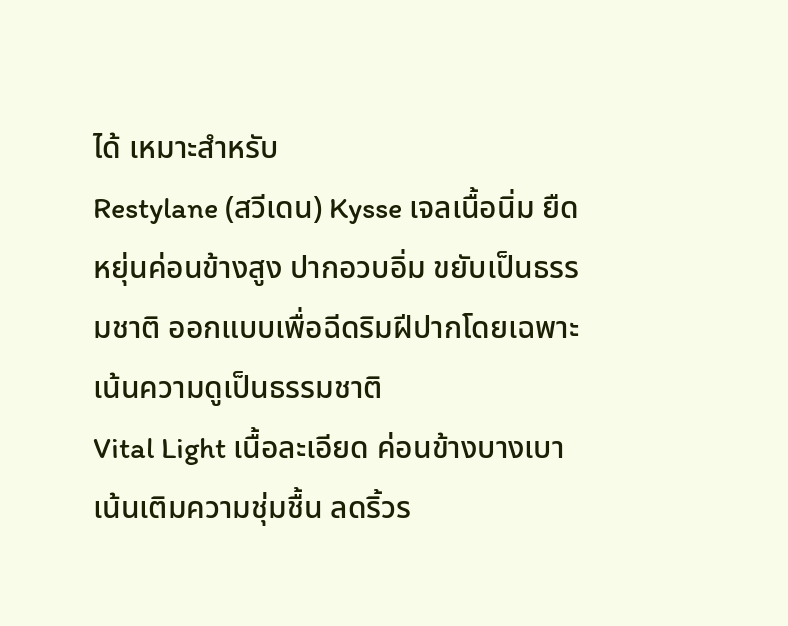ได้ เหมาะสำหรับ
Restylane (สวีเดน) Kysse เจลเนื้อนิ่ม ยืดหยุ่นค่อนข้างสูง ปากอวบอิ่ม ขยับเป็นธรรมชาติ ออกแบบเพื่อฉีดริมฝีปากโดยเฉพาะ เน้นความดูเป็นธรรมชาติ
Vital Light เนื้อละเอียด ค่อนข้างบางเบา เน้นเติมความชุ่มชื้น ลดริ้วร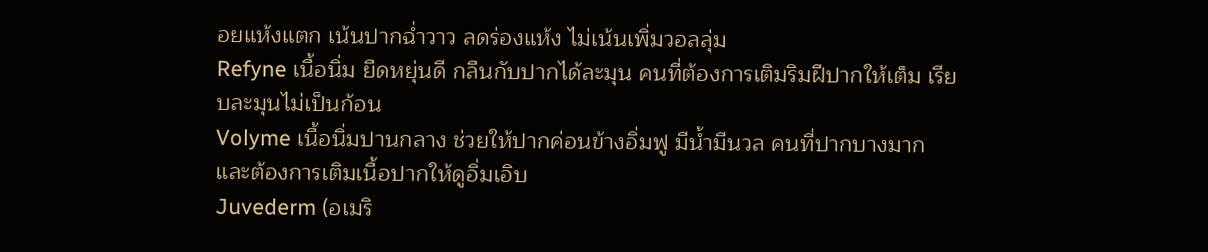อยแห้งแตก เน้นปากฉ่ำวาว ลดร่องแห้ง ไม่เน้นเพิ่มวอลลุ่ม
Refyne เนื้อนิ่ม ยืดหยุ่นดี กลืนกับปากได้ละมุน คนที่ต้องการเติมริมฝีปากให้เต็ม เรียบละมุนไม่เป็นก้อน
Volyme เนื้อนิ่มปานกลาง ช่วยให้ปากค่อนข้างอิ่มฟู มีน้ำมีนวล คนที่ปากบางมากและต้องการเติมเนื้อปากให้ดูอิ่มเอิบ
Juvederm (อเมริ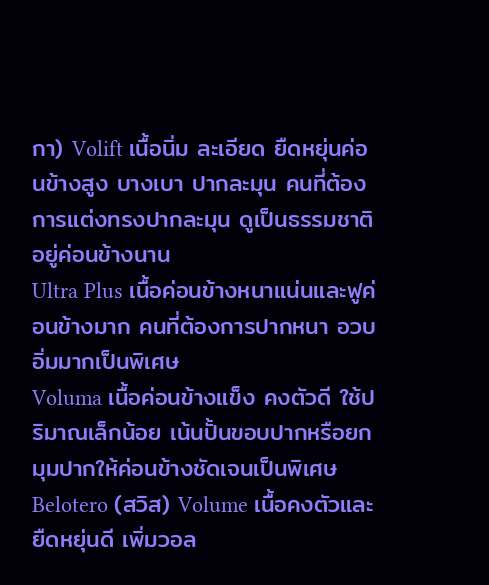กา) Volift เนื้อนิ่ม ละเอียด ยืดหยุ่นค่อนข้างสูง บางเบา ปากละมุน คนที่ต้องการแต่งทรงปากละมุน ดูเป็นธรรมชาติ อยู่ค่อนข้างนาน
Ultra Plus เนื้อค่อนข้างหนาแน่นและฟูค่อนข้างมาก คนที่ต้องการปากหนา อวบอิ่มมากเป็นพิเศษ
Voluma เนื้อค่อนข้างแข็ง คงตัวดี ใช้ปริมาณเล็กน้อย เน้นปั้นขอบปากหรือยกมุมปากให้ค่อนข้างชัดเจนเป็นพิเศษ
Belotero (สวิส) Volume เนื้อคงตัวและยืดหยุ่นดี เพิ่มวอล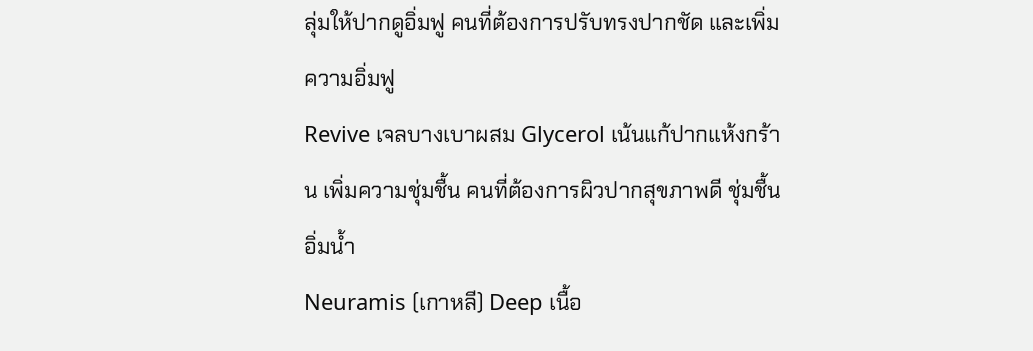ลุ่มให้ปากดูอิ่มฟู คนที่ต้องการปรับทรงปากชัด และเพิ่มความอิ่มฟู
Revive เจลบางเบาผสม Glycerol เน้นแก้ปากแห้งกร้าน เพิ่มความชุ่มชื้น คนที่ต้องการผิวปากสุขภาพดี ชุ่มชื้น อิ่มน้ำ
Neuramis (เกาหลี) Deep เนื้อ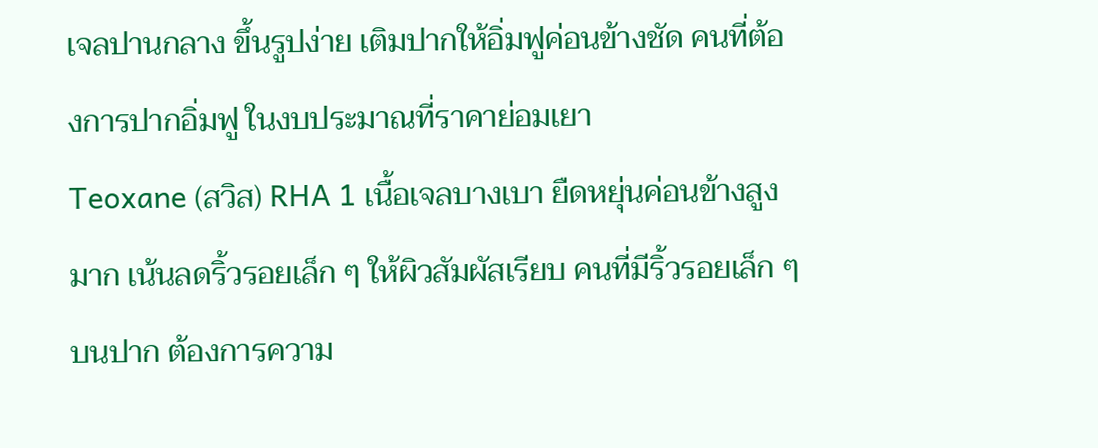เจลปานกลาง ขึ้นรูปง่าย เติมปากให้อิ่มฟูค่อนข้างชัด คนที่ต้องการปากอิ่มฟู ในงบประมาณที่ราคาย่อมเยา
Teoxane (สวิส) RHA 1 เนื้อเจลบางเบา ยืดหยุ่นค่อนข้างสูงมาก เน้นลดริ้วรอยเล็ก ๆ ให้ผิวสัมผัสเรียบ คนที่มีริ้วรอยเล็ก ๆ บนปาก ต้องการความ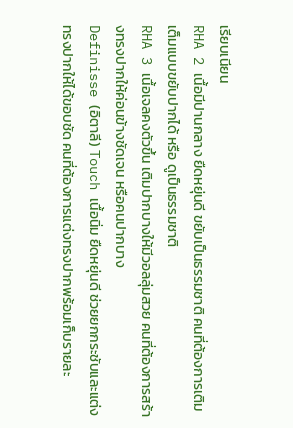เรียบเนียน
RHA 2 เนื้อมีปานกลาง ยืดหยุ่นดี ขยับเป็นธรรมชาติ คนที่ต้องการเติมเต็มแบบขยับปากได้ หรือ ดูเป็นธรรมชาติ
RHA 3 เนื้อเจลคงตัวขึ้น เติมปากบางให้มีวอลลุ่มสวย คนที่ต้องการสร้างทรงปากให้ค่อนข้างชัดเจน หรือคนปากบาง
Definisse (อิตาลี) Touch เนื้อนิ่ม ยืดหยุ่นดี ช่วยยกกระชับและแต่งทรงปากให้ได้ขอบชัด คนที่ต้องการแต่งทรงปากพร้อมเก็บรายละ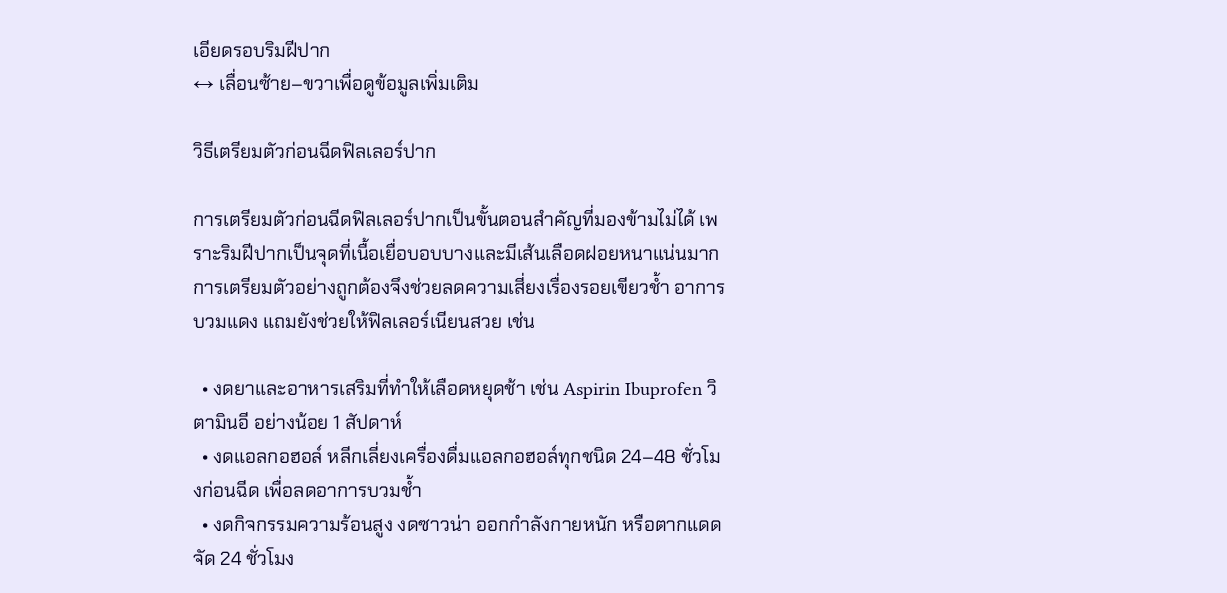เอียดรอบริมฝีปาก
↔ เลื่อนซ้าย–ขวาเพื่อดูข้อมูลเพิ่มเติม

วิธีเตรียมตัวก่อนฉีดฟิลเลอร์ปาก

การเตรียมตัวก่อนฉีดฟิลเลอร์ปากเป็นขั้นตอนสำคัญที่มองข้ามไม่ได้ เพราะริมฝีปากเป็นจุดที่เนื้อเยื่อบอบบางและมีเส้นเลือดฝอยหนาแน่นมาก การเตรียมตัวอย่างถูกต้องจึงช่วยลดความเสี่ยงเรื่องรอยเขียวช้ำ อาการบวมแดง แถมยังช่วยให้ฟิลเลอร์เนียนสวย เช่น

  • งดยาและอาหารเสริมที่ทำให้เลือดหยุดช้า เช่น Aspirin Ibuprofen วิตามินอี อย่างน้อย 1 สัปดาห์
  • งดแอลกอฮอล์ หลีกเลี่ยงเครื่องดื่มแอลกอฮอล์ทุกชนิด 24–48 ชั่วโมงก่อนฉีด เพื่อลดอาการบวมช้ำ
  • งดกิจกรรมความร้อนสูง งดซาวน่า ออกกำลังกายหนัก หรือตากแดดจัด 24 ชั่วโมง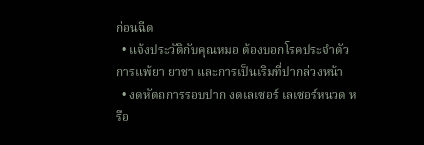ก่อนฉีด
  • แจ้งประวัติกับคุณหมอ ต้องบอกโรคประจำตัว การแพ้ยา ยาชา และการเป็นเริมที่ปากล่วงหน้า
  • งดหัตถการรอบปาก งดเลเซอร์ เลเซอร์หนวด หรือ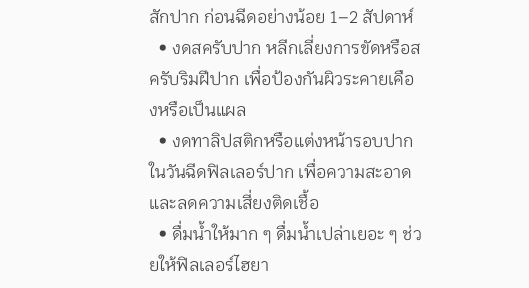สักปาก ก่อนฉีดอย่างน้อย 1–2 สัปดาห์
  • งดสครับปาก หลีกเลี่ยงการขัดหรือสครับริมฝีปาก เพื่อป้องกันผิวระคายเคืองหรือเป็นแผล
  • งดทาลิปสติกหรือแต่งหน้ารอบปากในวันฉีดฟิลเลอร์ปาก เพื่อความสะอาดและลดความเสี่ยงติดเชื้อ
  • ดื่มน้ำให้มาก ๆ ดื่มน้ำเปล่าเยอะ ๆ ช่วยให้ฟิลเลอร์ไฮยา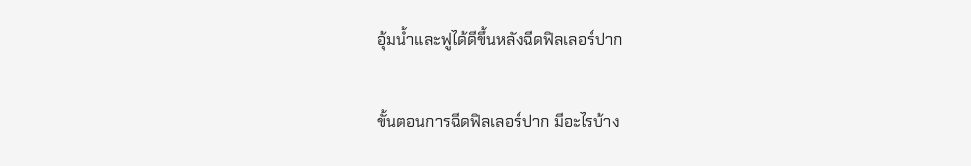อุ้มน้ำและฟูได้ดีขึ้นหลังฉีดฟิลเลอร์ปาก

ขั้นตอนการฉีดฟิลเลอร์ปาก มีอะไรบ้าง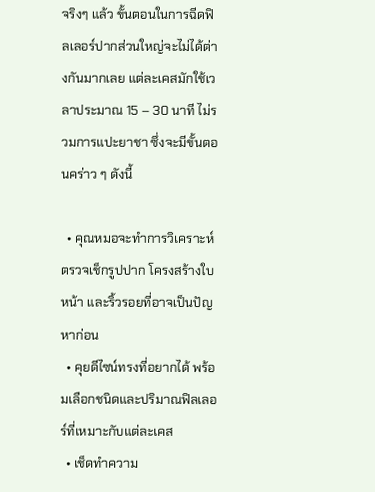จริงๆ แล้ว ขั้นตอนในการฉีดฟิลเลอร์ปากส่วนใหญ่จะไม่ได้ต่างกันมากเลย แต่ละเคสมักใช้เวลาประมาณ 15 – 30 นาที ไม่รวมการแปะยาชา ซึ่งจะมีขั้นตอนคร่าว ๆ ดังนี้

  • คุณหมอจะทำการวิเคราะห์ ตรวจเช็กรูปปาก โครงสร้างใบหน้า และริ้วรอยที่อาจเป็นปัญหาก่อน
  • คุยดีไซน์ทรงที่อยากได้ พร้อมเลือกชนิดและปริมาณฟิลเลอร์ที่เหมาะกับแต่ละเคส
  • เช็ดทำความ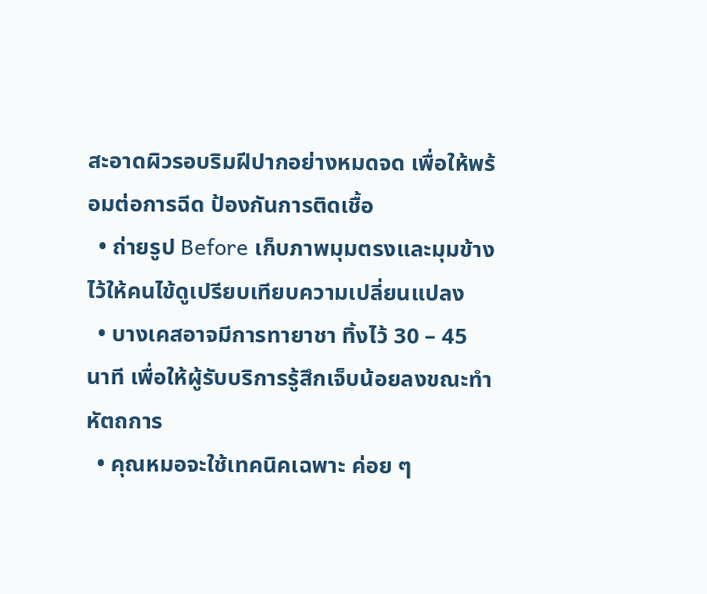สะอาดผิวรอบริมฝีปากอย่างหมดจด เพื่อให้พร้อมต่อการฉีด ป้องกันการติดเชื้อ
  • ถ่ายรูป Before เก็บภาพมุมตรงและมุมข้างไว้ให้คนไข้ดูเปรียบเทียบความเปลี่ยนแปลง
  • บางเคสอาจมีการทายาชา ทิ้งไว้ 30 – 45 นาที เพื่อให้ผู้รับบริการรู้สึกเจ็บน้อยลงขณะทำหัตถการ
  • คุณหมอจะใช้เทคนิคเฉพาะ ค่อย ๆ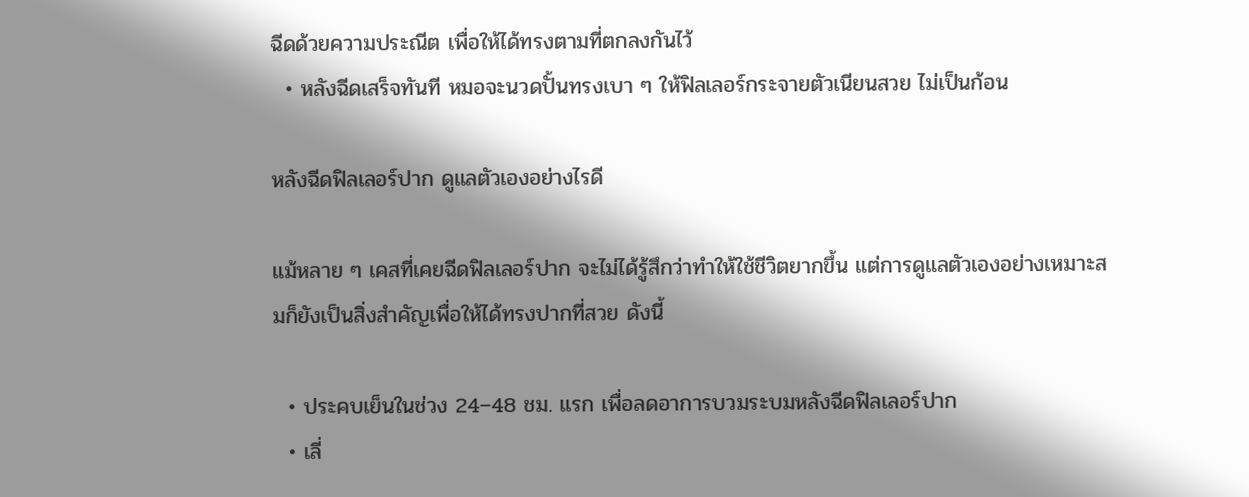ฉีดด้วยความประณีต เพื่อให้ได้ทรงตามที่ตกลงกันไว้
  • หลังฉีดเสร็จทันที หมอจะนวดปั้นทรงเบา ๆ ให้ฟิลเลอร์กระจายตัวเนียนสวย ไม่เป็นก้อน

หลังฉีดฟิลเลอร์ปาก ดูแลตัวเองอย่างไรดี

แม้หลาย ๆ เคสที่เคยฉีดฟิลเลอร์ปาก จะไม่ได้รู้สึกว่าทำให้ใช้ชีวิตยากขึ้น แต่การดูแลตัวเองอย่างเหมาะสมก็ยังเป็นสิ่งสำคัญเพื่อให้ได้ทรงปากที่สวย ดังนี้

  • ประคบเย็นในช่วง 24–48 ชม. แรก เพื่อลดอาการบวมระบมหลังฉีดฟิลเลอร์ปาก
  • เลี่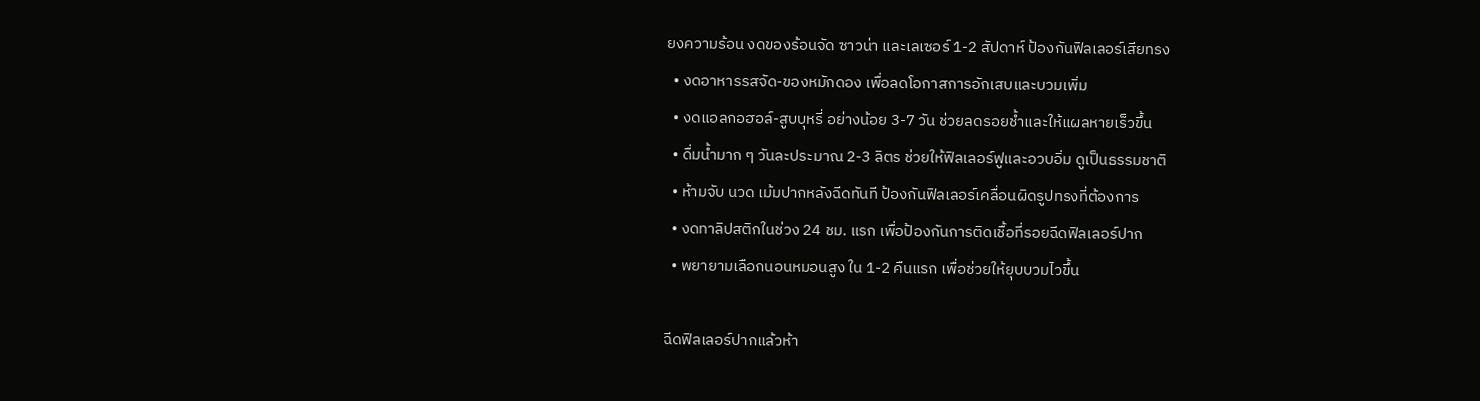ยงความร้อน งดของร้อนจัด ซาวน่า และเลเซอร์ 1-2 สัปดาห์ ป้องกันฟิลเลอร์เสียทรง
  • งดอาหารรสจัด-ของหมักดอง เพื่อลดโอกาสการอักเสบและบวมเพิ่ม
  • งดแอลกอฮอล์-สูบบุหรี่ อย่างน้อย 3-7 วัน ช่วยลดรอยช้ำและให้แผลหายเร็วขึ้น
  • ดื่มน้ำมาก ๆ วันละประมาณ 2-3 ลิตร ช่วยให้ฟิลเลอร์ฟูและอวบอิ่ม ดูเป็นธรรมชาติ
  • ห้ามจับ นวด เม้มปากหลังฉีดทันที ป้องกันฟิลเลอร์เคลื่อนผิดรูปทรงที่ต้องการ
  • งดทาลิปสติกในช่วง 24 ชม. แรก เพื่อป้องกันการติดเชื้อที่รอยฉีดฟิลเลอร์ปาก
  • พยายามเลือกนอนหมอนสูง ใน 1-2 คืนแรก เพื่อช่วยให้ยุบบวมไวขึ้น

ฉีดฟิลเลอร์ปากแล้วห้า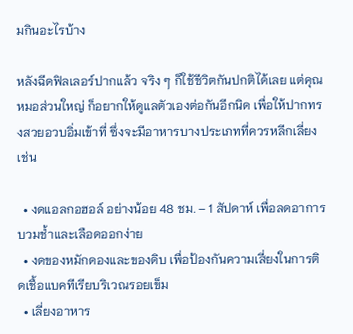มกินอะไรบ้าง

หลังฉีดฟิลเลอร์ปากแล้ว จริง ๆ ก็ใช้ชีวิตกันปกติได้เลย แต่คุณหมอส่วนใหญ่ ก็อยากให้ดูแลตัวเองต่อกันอีกนิด เพื่อให้ปากทรงสวยอวบอิ่มเข้าที่ ซึ่งจะมีอาหารบางประเภทที่ควรหลีกเลี่ยง เช่น

  • งดแอลกอฮอล์ อย่างน้อย 48 ชม. – 1 สัปดาห์ เพื่อลดอาการบวมช้ำและเลือดออกง่าย
  • งดของหมักดองและของดิบ เพื่อป้องกันความเสี่ยงในการติดเชื้อแบคทีเรียบริเวณรอยเข็ม
  • เลี่ยงอาหาร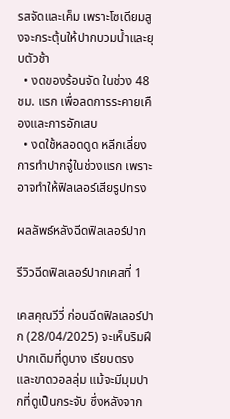รสจัดและเค็ม เพราะโซเดียมสูงจะกระตุ้นให้ปากบวมน้ำและยุบตัวช้า
  • งดของร้อนจัด ในช่วง 48 ชม. แรก เพื่อลดการระคายเคืองและการอักเสบ
  • งดใช้หลอดดูด หลีกเลี่ยงการทำปากจู๋ในช่วงแรก เพราะอาจทำให้ฟิลเลอร์เสียรูปทรง

ผลลัพธ์หลังฉีดฟิลเลอร์ปาก

รีวิวฉีดฟิลเลอร์ปากเคสที่ 1

เคสคุณวีวี่ ก่อนฉีดฟิลเลอร์ปาก (28/04/2025) จะเห็นริมฝีปากเดิมที่ดูบาง เรียบตรง และขาดวอลลุ่ม แม้จะมีมุมปากที่ดูเป็นกระจับ ซึ่งหลังจาก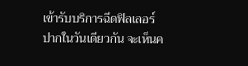เข้ารับบริการฉีดฟิลเลอร์ปากในวันเดียวกัน จะเห็นค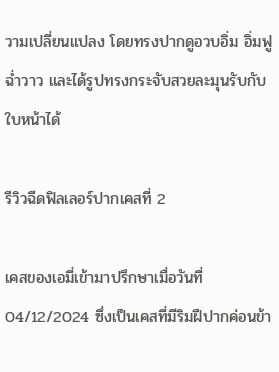วามเปลี่ยนแปลง โดยทรงปากดูอวบอิ่ม อิ่มฟูฉ่ำวาว และได้รูปทรงกระจับสวยละมุนรับกับใบหน้าได้

รีวิวฉีดฟิลเลอร์ปากเคสที่ 2

เคสของเอมี่เข้ามาปรึกษาเมื่อวันที่ 04/12/2024 ซึ่งเป็นเคสที่มีริมฝีปากค่อนข้า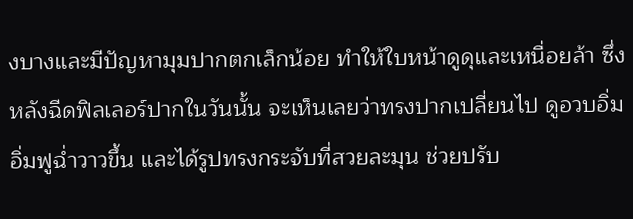งบางและมีปัญหามุมปากตกเล็กน้อย ทำให้ใบหน้าดูดุและเหนื่อยล้า ซึ่งหลังฉีดฟิลเลอร์ปากในวันนั้น จะเห็นเลยว่าทรงปากเปลี่ยนไป ดูอวบอิ่ม อิ่มฟูฉ่ำวาวขึ้น และได้รูปทรงกระจับที่สวยละมุน ช่วยปรับ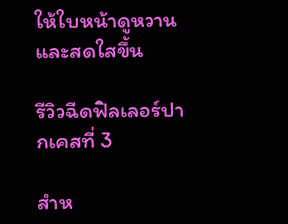ให้ใบหน้าดูหวานและสดใสขึ้น

รีวิวฉีดฟิลเลอร์ปากเคสที่ 3

สำห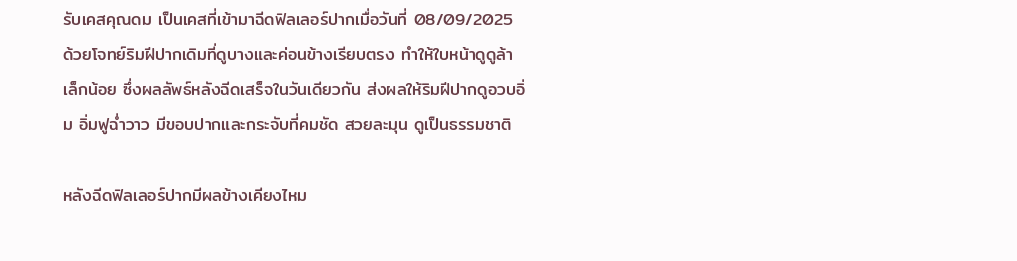รับเคสคุณดม เป็นเคสที่เข้ามาฉีดฟิลเลอร์ปากเมื่อวันที่ 08/09/2025 ด้วยโจทย์ริมฝีปากเดิมที่ดูบางและค่อนข้างเรียบตรง ทำให้ใบหน้าดูดูล้าเล็กน้อย ซึ่งผลลัพธ์หลังฉีดเสร็จในวันเดียวกัน ส่งผลให้ริมฝีปากดูอวบอิ่ม อิ่มฟูฉ่ำวาว มีขอบปากและกระจับที่คมชัด สวยละมุน ดูเป็นธรรมชาติ

หลังฉีดฟิลเลอร์ปากมีผลข้างเคียงไหม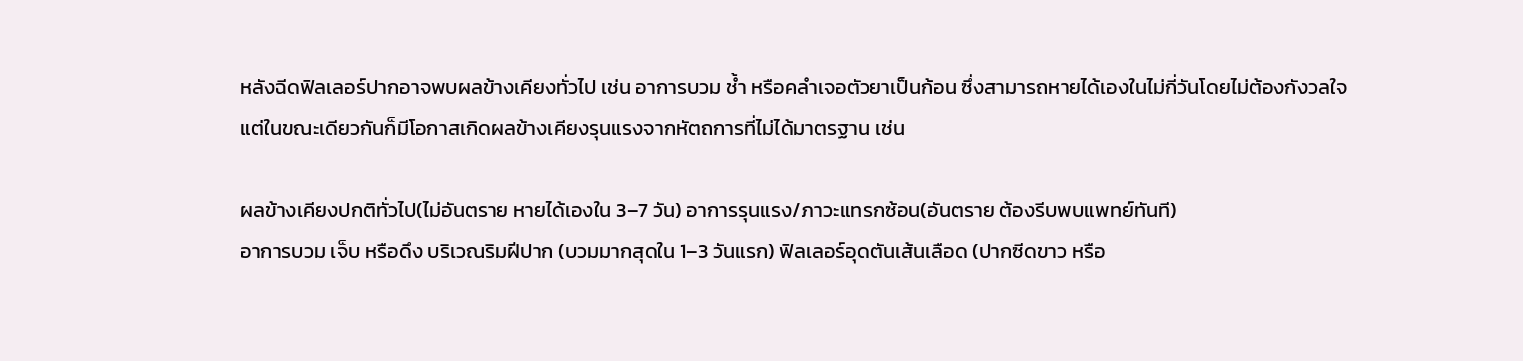หลังฉีดฟิลเลอร์ปากอาจพบผลข้างเคียงทั่วไป เช่น อาการบวม ช้ำ หรือคลำเจอตัวยาเป็นก้อน ซึ่งสามารถหายได้เองในไม่กี่วันโดยไม่ต้องกังวลใจ แต่ในขณะเดียวกันก็มีโอกาสเกิดผลข้างเคียงรุนแรงจากหัตถการที่ไม่ได้มาตรฐาน เช่น

ผลข้างเคียงปกติทั่วไป(ไม่อันตราย หายได้เองใน 3–7 วัน) อาการรุนแรง/ภาวะแทรกซ้อน(อันตราย ต้องรีบพบแพทย์ทันที)
อาการบวม เจ็บ หรือดึง บริเวณริมฝีปาก (บวมมากสุดใน 1–3 วันแรก) ฟิลเลอร์อุดตันเส้นเลือด (ปากซีดขาว หรือ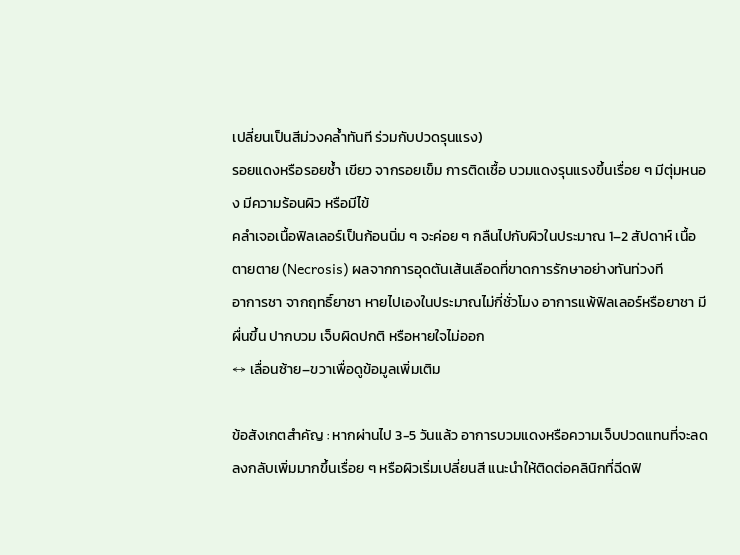เปลี่ยนเป็นสีม่วงคล้ำทันที ร่วมกับปวดรุนแรง)
รอยแดงหรือรอยช้ำ เขียว จากรอยเข็ม การติดเชื้อ บวมแดงรุนแรงขึ้นเรื่อย ๆ มีตุ่มหนอง มีความร้อนผิว หรือมีไข้
คลำเจอเนื้อฟิลเลอร์เป็นก้อนนิ่ม ๆ จะค่อย ๆ กลืนไปกับผิวในประมาณ 1–2 สัปดาห์ เนื้อตายตาย (Necrosis) ผลจากการอุดตันเส้นเลือดที่ขาดการรักษาอย่างทันท่วงที
อาการชา จากฤทธิ์ยาชา หายไปเองในประมาณไม่กี่ชั่วโมง อาการแพ้ฟิลเลอร์หรือยาชา มีผื่นขึ้น ปากบวม เจ็บผิดปกติ หรือหายใจไม่ออก
↔ เลื่อนซ้าย–ขวาเพื่อดูข้อมูลเพิ่มเติม

ข้อสังเกตสำคัญ : หากผ่านไป 3-5 วันแล้ว อาการบวมแดงหรือความเจ็บปวดแทนที่จะลดลงกลับเพิ่มมากขึ้นเรื่อย ๆ หรือผิวเริ่มเปลี่ยนสี แนะนำให้ติดต่อคลินิกที่ฉีดฟิ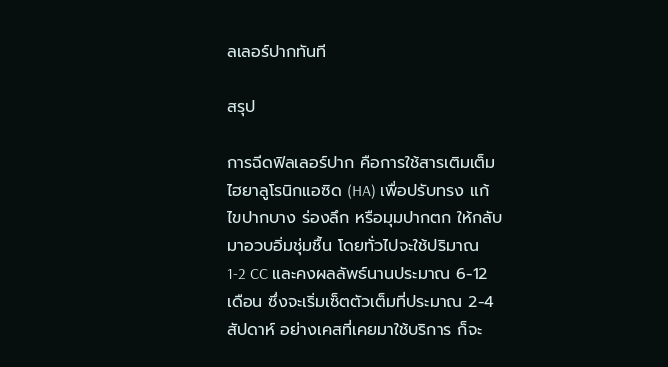ลเลอร์ปากทันที

สรุป

การฉีดฟิลเลอร์ปาก คือการใช้สารเติมเต็มไฮยาลูโรนิกแอซิด (HA) เพื่อปรับทรง แก้ไขปากบาง ร่องลึก หรือมุมปากตก ให้กลับมาอวบอิ่มชุ่มชื้น โดยทั่วไปจะใช้ปริมาณ 1-2 CC และคงผลลัพธ์นานประมาณ 6-12 เดือน ซึ่งจะเริ่มเซ็ตตัวเต็มที่ประมาณ 2-4 สัปดาห์ อย่างเคสที่เคยมาใช้บริการ ก็จะ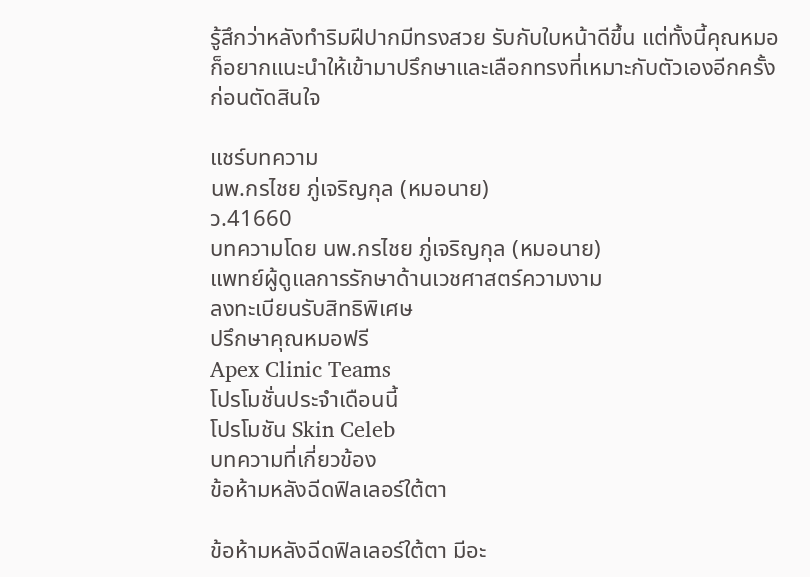รู้สึกว่าหลังทำริมฝีปากมีทรงสวย รับกับใบหน้าดีขึ้น แต่ทั้งนี้คุณหมอก็อยากแนะนำให้เข้ามาปรึกษาและเลือกทรงที่เหมาะกับตัวเองอีกครั้งก่อนตัดสินใจ

แชร์บทความ
นพ.กรไชย ภู่เจริญกุล (หมอนาย)
ว.41660
บทความโดย นพ.กรไชย ภู่เจริญกุล (หมอนาย)
แพทย์ผู้ดูแลการรักษาด้านเวชศาสตร์ความงาม
ลงทะเบียนรับสิทธิพิเศษ
ปรึกษาคุณหมอฟรี
Apex Clinic Teams
โปรโมชั่นประจำเดือนนี้
โปรโมชัน Skin Celeb
บทความที่เกี่ยวข้อง
ข้อห้ามหลังฉีดฟิลเลอร์ใต้ตา

ข้อห้ามหลังฉีดฟิลเลอร์ใต้ตา มีอะ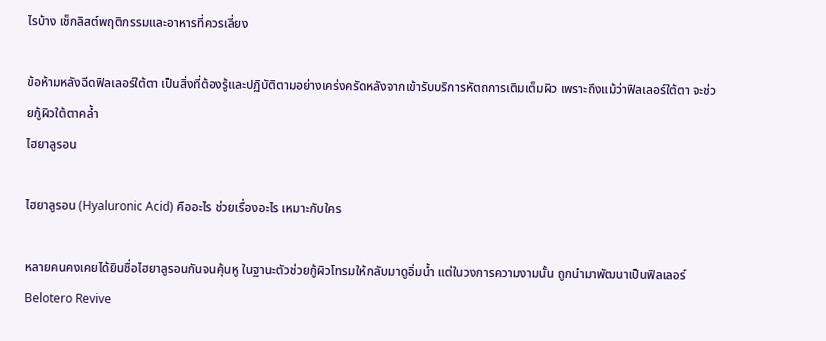ไรบ้าง เช็กลิสต์พฤติกรรมและอาหารที่ควรเลี่ยง

ข้อห้ามหลังฉีดฟิลเลอร์ใต้ตา เป็นสิ่งที่ต้องรู้และปฏิบัติตามอย่างเคร่งครัดหลังจากเข้ารับบริการหัตถการเติมเต็มผิว เพราะถึงแม้ว่าฟิลเลอร์ใต้ตา จะช่วยกู้ผิวใต้ตาคล้ำ
ไฮยาลูรอน

ไฮยาลูรอน (Hyaluronic Acid) คืออะไร ช่วยเรื่องอะไร เหมาะกับใคร

หลายคนคงเคยได้ยินชื่อไฮยาลูรอนกันจนคุ้นหู ในฐานะตัวช่วยกู้ผิวโทรมให้กลับมาดูอิ่มน้ำ แต่ในวงการความงามนั้น ถูกนำมาพัฒนาเป็นฟิลเลอร์
Belotero Revive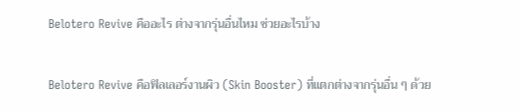Belotero Revive คืออะไร ต่างจากรุ่นอื่นไหม ช่วยอะไรบ้าง

Belotero Revive คือฟิลเลอร์งานผิว (Skin Booster) ที่แตกต่างจากรุ่นอื่น ๆ ด้วย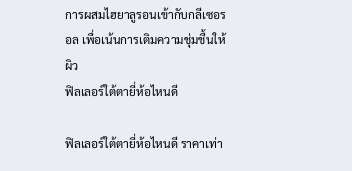การผสมไฮยาลูรอนเข้ากับกลีเซอรอล เพื่อเน้นการเติมความชุ่มชื้นให้ผิว
ฟิลเลอร์ใต้ตายี่ห้อไหนดี

ฟิลเลอร์ใต้ตายี่ห้อไหนดี ราคาเท่า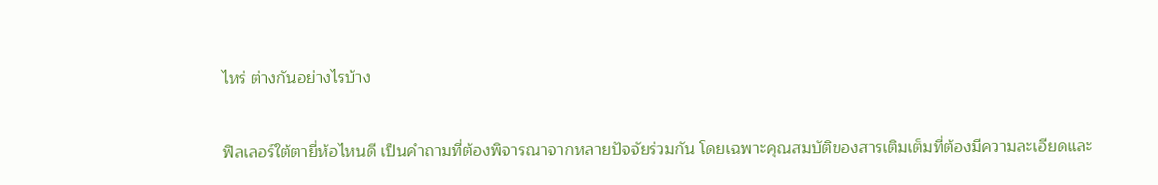ไหร่ ต่างกันอย่างไรบ้าง

ฟิลเลอร์ใต้ตายี่ห้อไหนดี เป็นคำถามที่ต้องพิจารณาจากหลายปัจจัยร่วมกัน โดยเฉพาะคุณสมบัติของสารเติมเต็มที่ต้องมีความละเอียดและ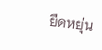ยืดหยุ่น